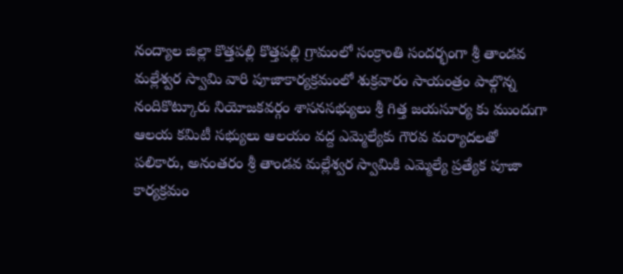నంద్యాల జిల్లా కొత్తపల్లి కొత్తపల్లి గ్రామంలో సంక్రాంతి సందర్భంగా శ్రీ తాండవ మల్లేశ్వర స్వామి వారి పూజాకార్యక్రమంలో శుక్రవారం సాయంత్రం పాల్గొన్న నందికొట్కూరు నియోజకవర్గం శాసనసభ్యులు శ్రీ గిత్త జయసూర్య కు ముందుగా ఆలయ కమిటీ సభ్యులు ఆలయం వద్ద ఎమ్మెల్యేకు గౌరవ మర్యాదలతో పలికారు, అనంతరం శ్రీ తాండవ మల్లేశ్వర స్వామికి ఎమ్మెల్యే ప్రత్యేక పూజా కార్యక్రమం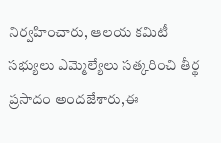నిర్వహించారు, ఆలయ కమిటీ సభ్యులు ఎమ్మెల్యేలు సత్కరించి తీర్థ ప్రసాదం అందజేశారు,ఈ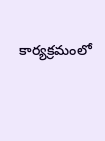కార్యక్రమంలో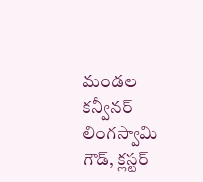మండల కన్వీనర్ లింగస్వామి గౌడ్, క్లస్టర్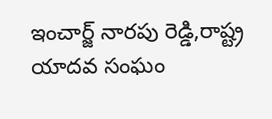ఇంచార్జ్ నారపు రెడ్డి,రాష్ట్ర యాదవ సంఘం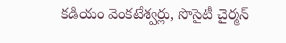కడియం వెంకటేశ్వర్లు, సొసైటీ చైర్మన్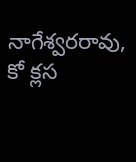నాగేశ్వరరావు, కో క్లస